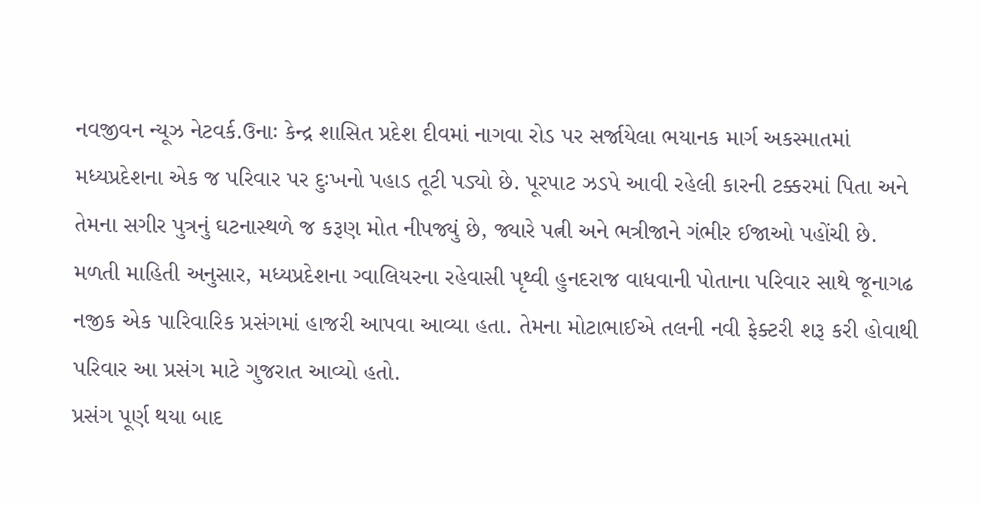નવજીવન ન્યૂઝ નેટવર્ક.ઉનાઃ કેન્દ્ર શાસિત પ્રદેશ દીવમાં નાગવા રોડ પર સર્જાયેલા ભયાનક માર્ગ અકસ્માતમાં મધ્યપ્રદેશના એક જ પરિવાર પર દુઃખનો પહાડ તૂટી પડ્યો છે. પૂરપાટ ઝડપે આવી રહેલી કારની ટક્કરમાં પિતા અને તેમના સગીર પુત્રનું ઘટનાસ્થળે જ કરૂણ મોત નીપજ્યું છે, જ્યારે પત્ની અને ભત્રીજાને ગંભીર ઈજાઓ પહોંચી છે.
મળતી માહિતી અનુસાર, મધ્યપ્રદેશના ગ્વાલિયરના રહેવાસી પૃથ્વી હુનદરાજ વાધવાની પોતાના પરિવાર સાથે જૂનાગઢ નજીક એક પારિવારિક પ્રસંગમાં હાજરી આપવા આવ્યા હતા. તેમના મોટાભાઈએ તલની નવી ફેક્ટરી શરૂ કરી હોવાથી પરિવાર આ પ્રસંગ માટે ગુજરાત આવ્યો હતો.
પ્રસંગ પૂર્ણ થયા બાદ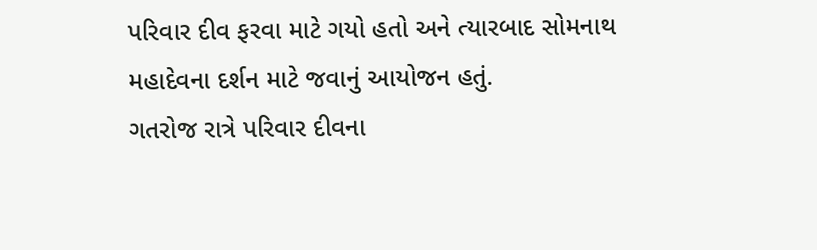પરિવાર દીવ ફરવા માટે ગયો હતો અને ત્યારબાદ સોમનાથ મહાદેવના દર્શન માટે જવાનું આયોજન હતું.
ગતરોજ રાત્રે પરિવાર દીવના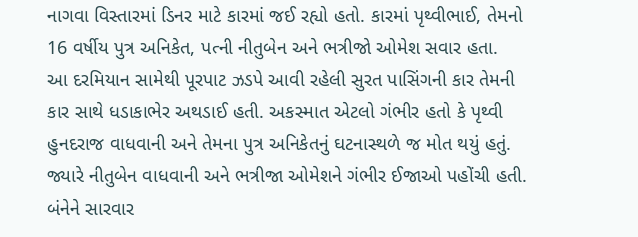નાગવા વિસ્તારમાં ડિનર માટે કારમાં જઈ રહ્યો હતો. કારમાં પૃથ્વીભાઈ, તેમનો 16 વર્ષીય પુત્ર અનિકેત, પત્ની નીતુબેન અને ભત્રીજો ઓમેશ સવાર હતા.
આ દરમિયાન સામેથી પૂરપાટ ઝડપે આવી રહેલી સુરત પાસિંગની કાર તેમની કાર સાથે ધડાકાભેર અથડાઈ હતી. અકસ્માત એટલો ગંભીર હતો કે પૃથ્વી હુનદરાજ વાધવાની અને તેમના પુત્ર અનિકેતનું ઘટનાસ્થળે જ મોત થયું હતું.
જ્યારે નીતુબેન વાધવાની અને ભત્રીજા ઓમેશને ગંભીર ઈજાઓ પહોંચી હતી. બંનેને સારવાર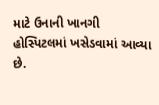માટે ઉનાની ખાનગી હોસ્પિટલમાં ખસેડવામાં આવ્યા છે.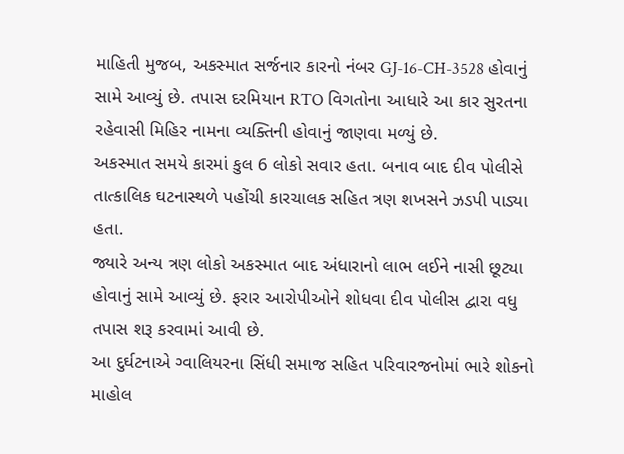માહિતી મુજબ, અકસ્માત સર્જનાર કારનો નંબર GJ-16-CH-3528 હોવાનું સામે આવ્યું છે. તપાસ દરમિયાન RTO વિગતોના આધારે આ કાર સુરતના રહેવાસી મિહિર નામના વ્યક્તિની હોવાનું જાણવા મળ્યું છે.
અકસ્માત સમયે કારમાં કુલ 6 લોકો સવાર હતા. બનાવ બાદ દીવ પોલીસે તાત્કાલિક ઘટનાસ્થળે પહોંચી કારચાલક સહિત ત્રણ શખસને ઝડપી પાડ્યા હતા.
જ્યારે અન્ય ત્રણ લોકો અકસ્માત બાદ અંધારાનો લાભ લઈને નાસી છૂટ્યા હોવાનું સામે આવ્યું છે. ફરાર આરોપીઓને શોધવા દીવ પોલીસ દ્વારા વધુ તપાસ શરૂ કરવામાં આવી છે.
આ દુર્ઘટનાએ ગ્વાલિયરના સિંધી સમાજ સહિત પરિવારજનોમાં ભારે શોકનો માહોલ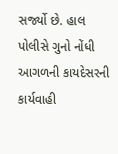સર્જ્યો છે. હાલ પોલીસે ગુનો નોંધી આગળની કાયદેસરની કાર્યવાહી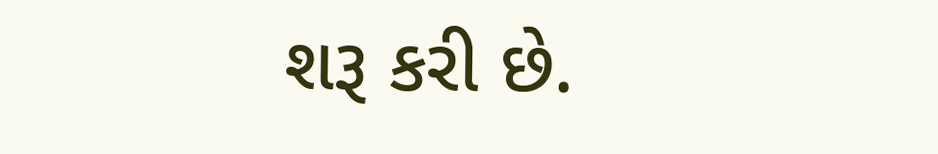શરૂ કરી છે.